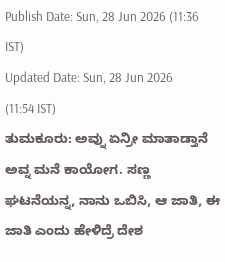Publish Date: Sun, 28 Jun 2026 (11:36 IST)
Updated Date: Sun, 28 Jun 2026 (11:54 IST)
ತುಮಕೂರು: ಅವ್ನು ಏನ್ರೀ ಮಾತಾಡ್ತಾನೆ ಅವ್ನ ಮನೆ ಕಾಯೋಗ. ಸಣ್ಣ ಘಟನೆಯನ್ನ, ನಾನು ಒಬಿಸಿ, ಆ ಜಾತಿ, ಈ ಜಾತಿ ಎಂದು ಹೇಳಿದ್ರೆ ದೇಶ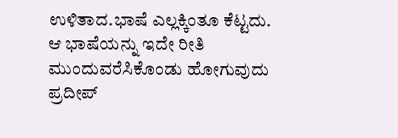ಉಳಿತಾದ.ಭಾಷೆ ಎಲ್ಲಕ್ಕಿಂತೂ ಕೆಟ್ಟದು. ಆ ಭಾಷೆಯನ್ನು ಇದೇ ರೀತಿ ಮುಂದುವರೆಸಿಕೊಂಡು ಹೋಗುವುದು ಪ್ರದೀಪ್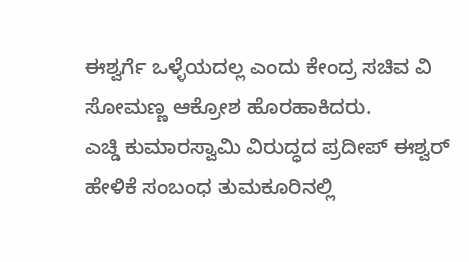ಈಶ್ವರ್ಗೆ ಒಳ್ಳೆಯದಲ್ಲ ಎಂದು ಕೇಂದ್ರ ಸಚಿವ ವಿ ಸೋಮಣ್ಣ ಆಕ್ರೋಶ ಹೊರಹಾಕಿದರು.
ಎಚ್ಡಿ ಕುಮಾರಸ್ವಾಮಿ ವಿರುದ್ಧದ ಪ್ರದೀಪ್ ಈಶ್ವರ್ ಹೇಳಿಕೆ ಸಂಬಂಧ ತುಮಕೂರಿನಲ್ಲಿ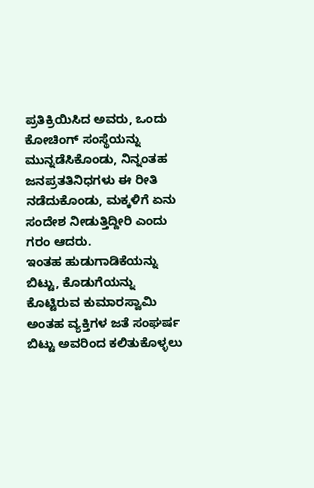ಪ್ರತಿಕ್ರಿಯಿಸಿದ ಅವರು, ಒಂದು ಕೋಚಿಂಗ್ ಸಂಸ್ಥೆಯನ್ನು ಮುನ್ನಡೆಸಿಕೊಂಡು, ನಿನ್ನಂತಹ ಜನಪ್ರತತಿನಿಧಗಳು ಈ ರೀತಿ ನಡೆದುಕೊಂಡು, ಮಕ್ಕಳಿಗೆ ಏನು ಸಂದೇಶ ನೀಡುತ್ತಿದ್ದೀರಿ ಎಂದು ಗರಂ ಆದರು.
ಇಂತಹ ಹುಡುಗಾಡಿಕೆಯನ್ನು ಬಿಟ್ಟು, ಕೊಡುಗೆಯನ್ನು ಕೊಟ್ಟಿರುವ ಕುಮಾರಸ್ವಾಮಿ ಅಂತಹ ವ್ಯಕ್ತಿಗಳ ಜತೆ ಸಂಘರ್ಷ ಬಿಟ್ಟು ಅವರಿಂದ ಕಲಿತುಕೊಳ್ಳಲು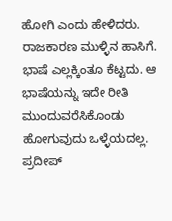ಹೋಗಿ ಎಂದು ಹೇಳಿದರು.
ರಾಜಕಾರಣ ಮುಳ್ಳಿನ ಹಾಸಿಗೆ. ಭಾಷೆ ಎಲ್ಲಕ್ಕಿಂತೂ ಕೆಟ್ಟದು. ಆ ಭಾಷೆಯನ್ನು ಇದೇ ರೀತಿ ಮುಂದುವರೆಸಿಕೊಂಡು ಹೋಗುವುದು ಒಳ್ಳೆಯದಲ್ಲ. ಪ್ರದೀಪ್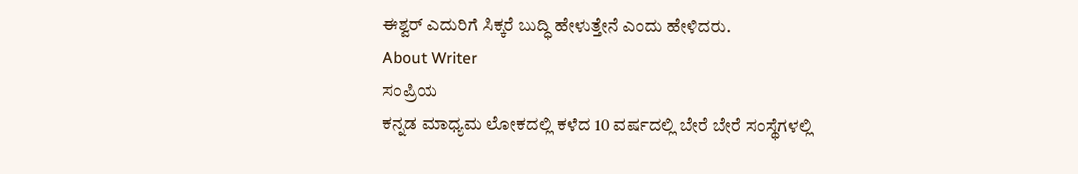ಈಶ್ವರ್ ಎದುರಿಗೆ ಸಿಕ್ಕರೆ ಬುದ್ಧಿ ಹೇಳುತ್ತೇನೆ ಎಂದು ಹೇಳಿದರು.
About Writer
ಸಂಪ್ರಿಯ
ಕನ್ನಡ ಮಾಧ್ಯಮ ಲೋಕದಲ್ಲಿ ಕಳೆದ 10 ವರ್ಷದಲ್ಲಿ ಬೇರೆ ಬೇರೆ ಸಂಸ್ಥೆಗಳಲ್ಲಿ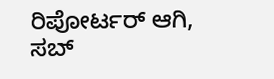ರಿಪೋರ್ಟರ್ ಆಗಿ, ಸಬ್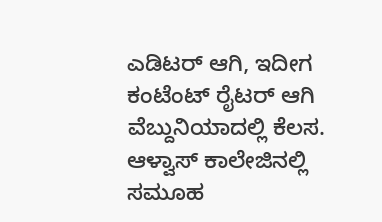ಎಡಿಟರ್ ಆಗಿ, ಇದೀಗ ಕಂಟೆಂಟ್ ರೈಟರ್ ಆಗಿ ವೆಬ್ದುನಿಯಾದಲ್ಲಿ ಕೆಲಸ. ಆಳ್ವಾಸ್ ಕಾಲೇಜಿನಲ್ಲಿ ಸಮೂಹ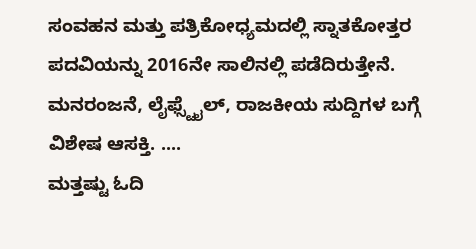ಸಂವಹನ ಮತ್ತು ಪತ್ರಿಕೋಧ್ಯಮದಲ್ಲಿ ಸ್ನಾತಕೋತ್ತರ ಪದವಿಯನ್ನು 2016ನೇ ಸಾಲಿನಲ್ಲಿ ಪಡೆದಿರುತ್ತೇನೆ. ಮನರಂಜನೆ, ಲೈಫ್ಸ್ಟೈಲ್, ರಾಜಕೀಯ ಸುದ್ದಿಗಳ ಬಗ್ಗೆ ವಿಶೇಷ ಆಸಕ್ತಿ. ....
ಮತ್ತಷ್ಟು ಓದಿ